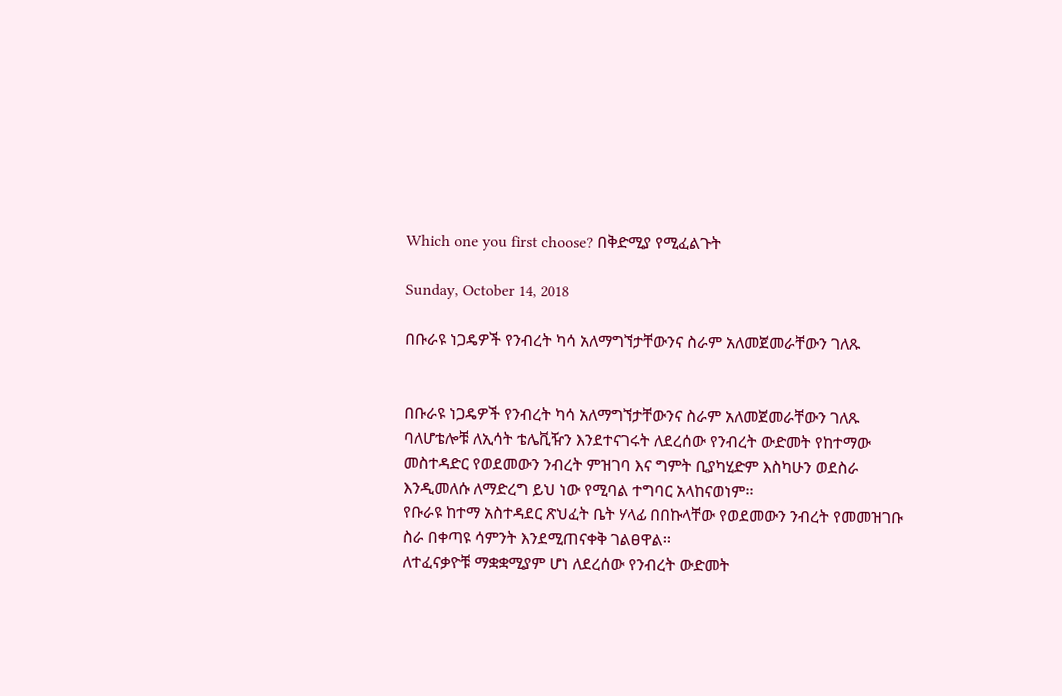Which one you first choose? በቅድሚያ የሚፈልጉት

Sunday, October 14, 2018

በቡራዩ ነጋዴዎች የንብረት ካሳ አለማግኘታቸውንና ስራም አለመጀመራቸውን ገለጹ


በቡራዩ ነጋዴዎች የንብረት ካሳ አለማግኘታቸውንና ስራም አለመጀመራቸውን ገለጹ
ባለሆቴሎቹ ለኢሳት ቴሌቪዥን እንደተናገሩት ለደረሰው የንብረት ውድመት የከተማው መስተዳድር የወደመውን ንብረት ምዝገባ እና ግምት ቢያካሂድም እስካሁን ወደስራ እንዲመለሱ ለማድረግ ይህ ነው የሚባል ተግባር አላከናወነም፡፡
የቡራዩ ከተማ አስተዳደር ጽህፈት ቤት ሃላፊ በበኩላቸው የወደመውን ንብረት የመመዝገቡ ስራ በቀጣዩ ሳምንት እንደሚጠናቀቅ ገልፀዋል፡፡
ለተፈናቃዮቹ ማቋቋሚያም ሆነ ለደረሰው የንብረት ውድመት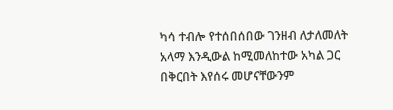ካሳ ተብሎ የተሰበሰበው ገንዘብ ለታለመለት አላማ እንዲውል ከሚመለከተው አካል ጋር በቅርበት እየሰሩ መሆናቸውንም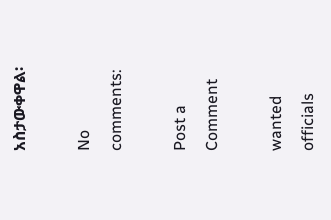አስታውቀዋል፡

No comments:

Post a Comment

wanted officials